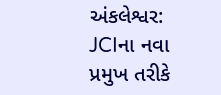અંકલેશ્વર: JCIના નવા પ્રમુખ તરીકે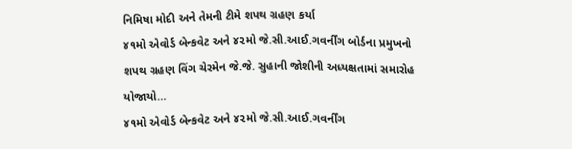નિમિષા મોદી અને તેમની ટીમે શપથ ગ્રહણ કર્યા
૪૧મો એવોર્ડ બેન્કવેટ અને ૪૨મો જે.સી.આઈ.ગવર્નીંગ બોર્ડના પ્રમુખનો શપથ ગ્રહણ વિંગ ચેરમેન જે.જે. સુહાની જોશીની અધ્યક્ષતામાં સમારોહ યોજાયો…
૪૧મો એવોર્ડ બેન્કવેટ અને ૪૨મો જે.સી.આઈ.ગવર્નીંગ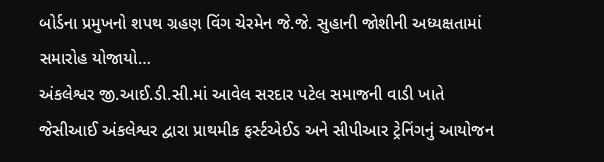બોર્ડના પ્રમુખનો શપથ ગ્રહણ વિંગ ચેરમેન જે.જે. સુહાની જોશીની અધ્યક્ષતામાં સમારોહ યોજાયો…
અંકલેશ્વર જી.આઈ.ડી.સી.માં આવેલ સરદાર પટેલ સમાજની વાડી ખાતે જેસીઆઈ અંકલેશ્વર દ્વારા પ્રાથમીક ફર્સ્ટએઈડ અને સીપીઆર ટ્રેનિંગનું આયોજન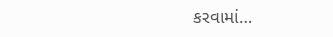કરવામાં…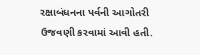રક્ષાબંધનના પર્વની આગોતરી ઉજવણી કરવામાં આવી હતી.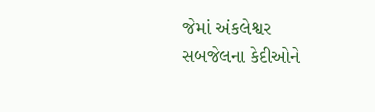જેમાં અંકલેશ્વર સબજેલના કેદીઓને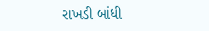રાખડી બાંધી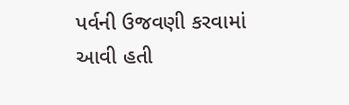પર્વની ઉજવણી કરવામાં આવી હતી